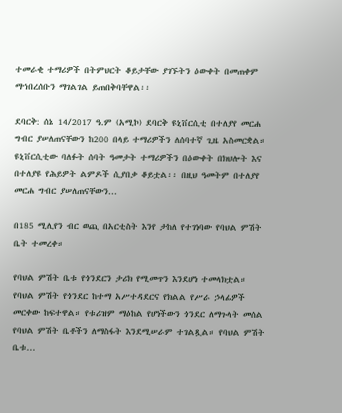ተመራቂ ተማሪዎች በትምህርት ቆይታቸው ያገኙትን ዕውቀት በመጠቀም ማኀበረሰቡን ማገልገል ይጠበቅባቸዋል፡፡

ደባርቅ: ሰኔ 14/2017 ዓ.ም (አሚኮ) ደባርቅ ዩኒቨርሲቲ በተለያየ መርሐ ግብር ያሠለጠናቸውን ከ200 በላይ ተማሪዎችን ለሰባተኛ ጊዜ አስመርቋል። ዩኒቨርሲቲው ባለፉት ሰባት ዓመታት ተማሪዎችን በዕውቀት በክህሎት እና በተለያዩ የሕይዎት ልምዶች ሲያበቃ ቆይቷል፡፡ በዚህ ዓመትም በተለያየ መርሐ ግብር ያሠለጠናቸውን...

በ185 ሚሊየን ብር ወጪ በአርቲስት እንየ ታከለ የተገነባው የባህል ምሽት ቤት ተመረቀ።

የባህል ምሽት ቤቱ የጎንደርን ታሪክ የሚመጥን እንደሆነ ተመላክቷል። የባህል ምሽት የጎንደር ከተማ አሥተዳደርና የክልል የሥራ ኃላፊዎች መርቀው ከፍተዋል። የቱሪዝም ማዕከል የሆነችውን ጎንደር ለማጉላት መሰል የባህል ምሽት ቤቶችን ለማስፋት እንደሚሠራም ተገልጿል። የባህል ምሽት ቤቱ...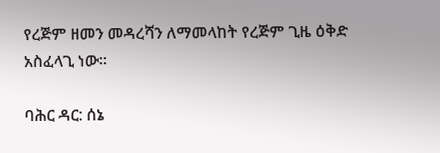የረጅም ዘመን መዳረሻን ለማመላከት የረጅም ጊዜ ዕቅድ አስፈላጊ ነው።

ባሕር ዳር: ሰኔ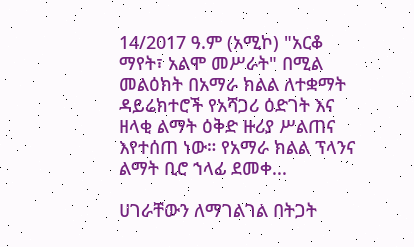14/2017 ዓ.ም (አሚኮ) "አርቆ ማየት፣ አልሞ መሥራት" በሚል መልዕክት በአማራ ክልል ለተቋማት ዳይሬክተሮች የአሻጋሪ ዕድገት እና ዘላቂ ልማት ዕቅድ ዙሪያ ሥልጠና እየተሰጠ ነው። የአማራ ክልል ፕላንና ልማት ቢሮ ኀላፊ ደመቀ...

ሀገራቸውን ለማገልገል በትጋት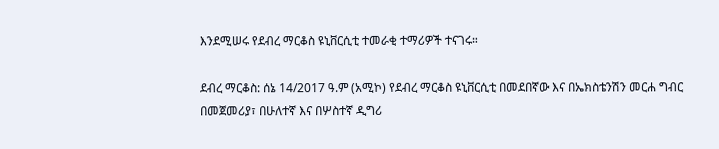እንደሚሠሩ የደብረ ማርቆስ ዩኒቨርሲቲ ተመራቂ ተማሪዎች ተናገሩ።

ደብረ ማርቆስ: ሰኔ 14/2017 ዓ.ም (አሚኮ) የደብረ ማርቆስ ዩኒቨርሲቲ በመደበኛው እና በኤክስቴንሽን መርሐ ግብር በመጀመሪያ፣ በሁለተኛ እና በሦስተኛ ዲግሪ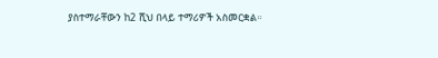ያስተማራቸውን ከ2 ሺህ በላይ ተማሪዎች አስመርቋል።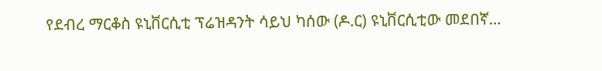የደብረ ማርቆስ ዩኒቨርሲቲ ፕሬዝዳንት ሳይህ ካሰው (ዶ.ር) ዩኒቨርሲቲው መደበኛ...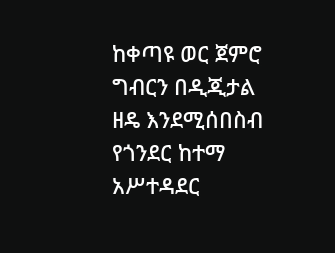ከቀጣዩ ወር ጀምሮ ግብርን በዲጂታል ዘዴ እንደሚሰበስብ የጎንደር ከተማ አሥተዳደር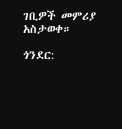ገቢዎች መምሪያ አስታወቀ።

ጎንደር: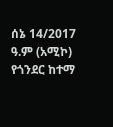ሰኔ 14/2017 ዓ.ም (አሚኮ) የጎንደር ከተማ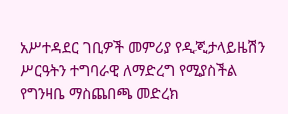አሥተዳደር ገቢዎች መምሪያ የዲጂታላይዜሽን ሥርዓትን ተግባራዊ ለማድረግ የሚያስችል የግንዛቤ ማስጨበጫ መድረክ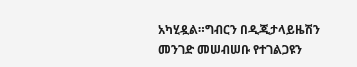አካሂዷል።ግብርን በዲጂታላይዜሽን መንገድ መሠብሠቡ የተገልጋዩን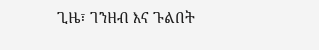ጊዜ፣ ገንዘብ እና ጉልበት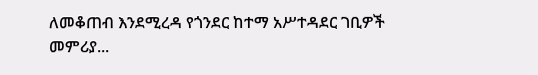ለመቆጠብ እንደሚረዳ የጎንደር ከተማ አሥተዳደር ገቢዎች መምሪያ...